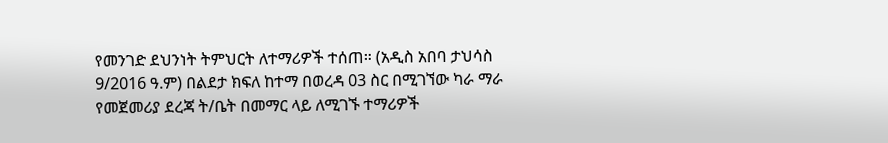የመንገድ ደህንነት ትምህርት ለተማሪዎች ተሰጠ። (አዲስ አበባ ታህሳስ 9/2016 ዓ.ም) በልደታ ክፍለ ከተማ በወረዳ 03 ስር በሚገኘው ካራ ማራ የመጀመሪያ ደረጃ ት/ቤት በመማር ላይ ለሚገኙ ተማሪዎች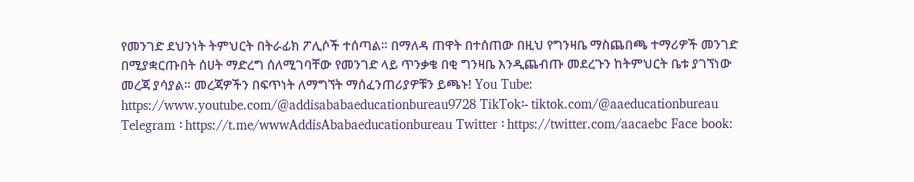የመንገድ ደህንነት ትምህርት በትራፊክ ፖሊሶች ተሰጣል። በማለዳ ጠዋት በተሰጠው በዚህ የግንዛቤ ማስጨበጫ ተማሪዎች መንገድ በሚያቋርጡበት ሰሀት ማድረግ ሰለሚገባቸው የመንገድ ላይ ጥንቃቄ በቂ ግንዛቤ እንዲጨብጡ መደረጉን ከትምህርት ቤቱ ያገኘነው መረጃ ያሳያል። መረጃዎችን በፍጥነት ለማግኘት ማሰፈንጠሪያዎቹን ይጫኑ! You Tube: https://www.youtube.com/@addisababaeducationbureau9728 TikTok፡- tiktok.com/@aaeducationbureau Telegram ፡ https://t.me/wwwAddisAbabaeducationbureau Twitter ፡ https://twitter.com/aacaebc Face book: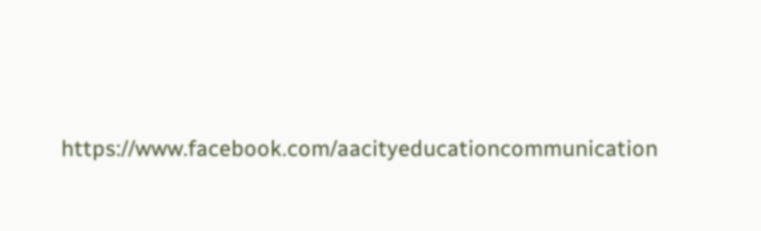https://www.facebook.com/aacityeducationcommunication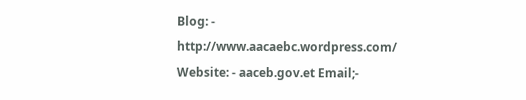Blog: - http://www.aacaebc.wordpress.com/ Website: - aaceb.gov.et Email;-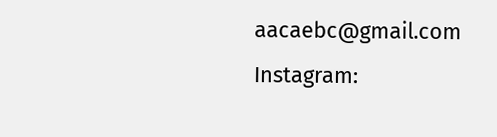aacaebc@gmail.com Instagram: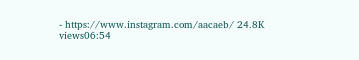- https://www.instagram.com/aacaeb/ 24.8K views06:54